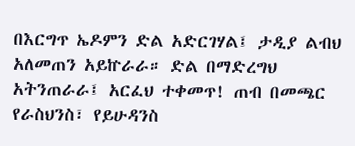በእርግጥ ኤዶምን ድል አድርገሃል፤ ታዲያ ልብህ አለመጠን አይኵራራ። ድል በማድረግህ አትንጠራራ፤ አርፈህ ተቀመጥ! ጠብ በመጫር የራስህንስ፣ የይሁዳንስ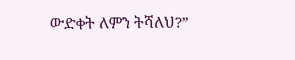ውድቀት ለምን ትሻለህ?”